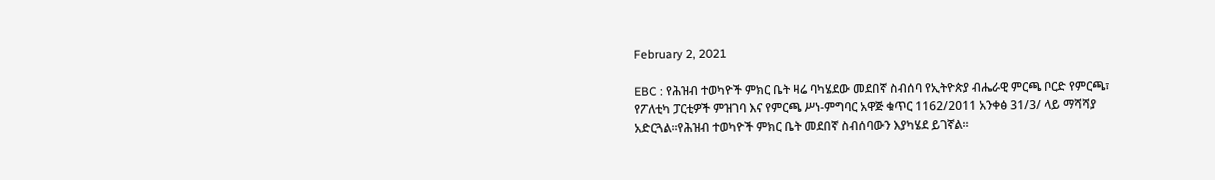February 2, 2021

EBC : የሕዝብ ተወካዮች ምክር ቤት ዛሬ ባካሄደው መደበኛ ስብሰባ የኢትዮጵያ ብሔራዊ ምርጫ ቦርድ የምርጫ፣ የፖለቲካ ፓርቲዎች ምዝገባ እና የምርጫ ሥነ-ምግባር አዋጅ ቁጥር 1162/2011 አንቀፅ 31/3/ ላይ ማሻሻያ አድርጓል።የሕዝብ ተወካዮች ምክር ቤት መደበኛ ስብሰባውን እያካሄደ ይገኛል።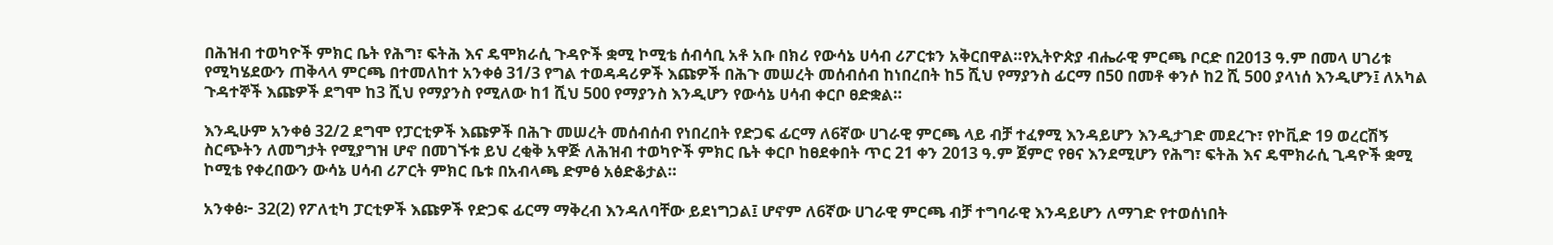በሕዝብ ተወካዮች ምክር ቤት የሕግ፣ ፍትሕ እና ዴሞክራሲ ጉዳዮች ቋሚ ኮሚቴ ሰብሳቢ አቶ አቡ በክሪ የውሳኔ ሀሳብ ሪፖርቱን አቅርበዋል።የኢትዮጵያ ብሔራዊ ምርጫ ቦርድ በ2013 ዓ.ም በመላ ሀገሪቱ የሚካሄደውን ጠቅላላ ምርጫ በተመለከተ አንቀፅ 31/3 የግል ተወዳዳሪዎች እጩዎች በሕጉ መሠረት መሰብሰብ ከነበረበት ከ5 ሺህ የማያንስ ፊርማ በ50 በመቶ ቀንሶ ከ2 ሺ 500 ያላነሰ እንዲሆን፤ ለአካል ጉዳተኞች እጩዎች ደግሞ ከ3 ሺህ የማያንስ የሚለው ከ1 ሺህ 500 የማያንስ እንዲሆን የውሳኔ ሀሳብ ቀርቦ ፀድቋል።

እንዲሁም አንቀፅ 32/2 ደግሞ የፓርቲዎች እጩዎች በሕጉ መሠረት መሰብሰብ የነበረበት የድጋፍ ፊርማ ለ6ኛው ሀገራዊ ምርጫ ላይ ብቻ ተፈፃሚ እንዳይሆን እንዲታገድ መደረጉ፣ የኮቪድ 19 ወረርሽኝ ስርጭትን ለመግታት የሚያግዝ ሆኖ በመገኙቱ ይህ ረቂቅ አዋጅ ለሕዝብ ተወካዮች ምክር ቤት ቀርቦ ከፀደቀበት ጥር 21 ቀን 2013 ዓ.ም ጀምሮ የፀና እንደሚሆን የሕግ፣ ፍትሕ እና ዴሞክራሲ ጊዳዮች ቋሚ ኮሚቴ የቀረበውን ውሳኔ ሀሳብ ሪፖርት ምክር ቤቱ በአብላጫ ድምፅ አፅድቆታል።

አንቀፅ፦ 32(2) የፖለቲካ ፓርቲዎች እጩዎች የድጋፍ ፊርማ ማቅረብ እንዳለባቸው ይደነግጋል፤ ሆኖም ለ6ኛው ሀገራዊ ምርጫ ብቻ ተግባራዊ እንዳይሆን ለማገድ የተወሰነበት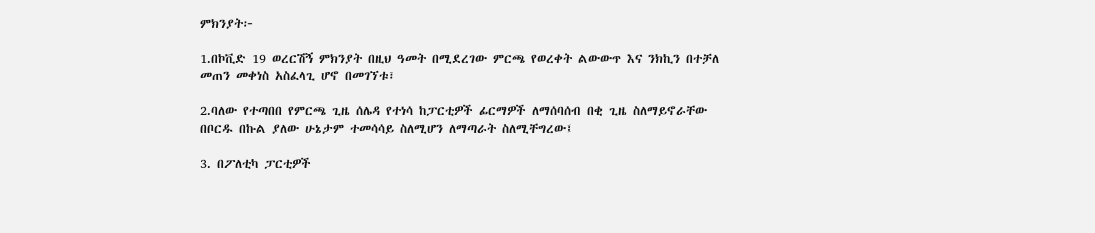ምክንያት፦

1.በኮቪድ 19 ወረርሽኝ ምክንያት በዚህ ዓመት በሚደረገው ምርጫ የወረቀት ልውውጥ እና ንክኪን በተቻለ መጠን መቀነስ አስፈላጊ ሆኖ በመገኘቱ፣

2.ባለው የተጣበበ የምርጫ ጊዜ ሰሌዳ የተነሳ ከፓርቲዎች ፊርማዎች ለማሰባሰብ በቂ ጊዜ ስለማይኖራቸው በቦርዱ በኩል ያለው ሁኔታም ተመሳሳይ ስለሚሆን ለማጣራት ስለሚቸግረው፤

3. በፖለቲካ ፓርቲዎች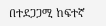በተደጋጋሚ ከፍተኛ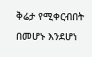ቅሬታ የሚቀርብበት በመሆኑ እንደሆነ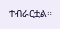ተብራርቷል።